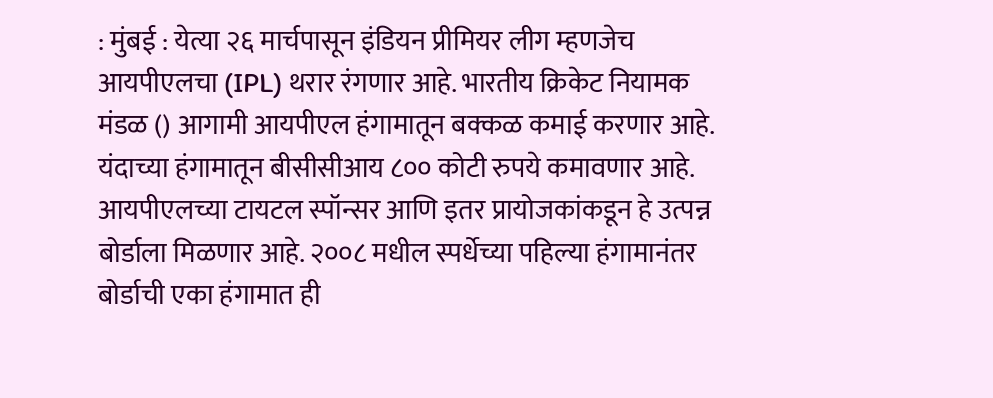: मुंबई : येत्या २६ मार्चपासून इंडियन प्रीमियर लीग म्हणजेच आयपीएलचा (IPL) थरार रंगणार आहे. भारतीय क्रिकेट नियामक मंडळ () आगामी आयपीएल हंगामातून बक्कळ कमाई करणार आहे. यंदाच्या हंगामातून बीसीसीआय ८०० कोटी रुपये कमावणार आहे. आयपीएलच्या टायटल स्पॉन्सर आणि इतर प्रायोजकांकडून हे उत्पन्न बोर्डाला मिळणार आहे. २००८ मधील स्पर्धेच्या पहिल्या हंगामानंतर बोर्डाची एका हंगामात ही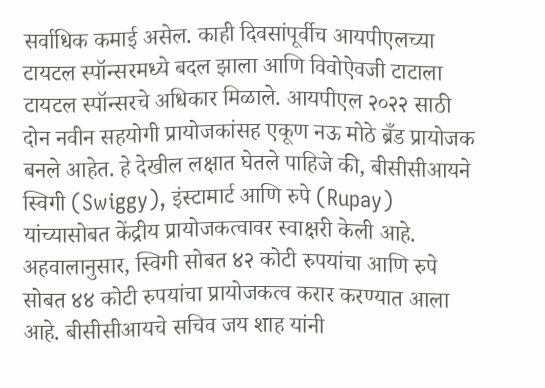सर्वाधिक कमाई असेल. काही दिवसांपूर्वीच आयपीएलच्या टायटल स्पॉन्सरमध्ये बदल झाला आणि विवोऐवजी टाटाला टायटल स्पॉन्सरचे अधिकार मिळाले. आयपीएल २०२२ साठी दोन नवीन सहयोगी प्रायोजकांसह एकूण नऊ मोठे ब्रँड प्रायोजक बनले आहेत. हे देखील लक्षात घेतले पाहिजे की, बीसीसीआयने स्विगी (Swiggy), इंस्टामार्ट आणि रुपे (Rupay) यांच्यासोबत केंद्रीय प्रायोजकत्वावर स्वाक्षरी केली आहे. अहवालानुसार, स्विगी सोबत ४२ कोटी रुपयांचा आणि रुपे सोबत ४४ कोटी रुपयांचा प्रायोजकत्व करार करण्यात आला आहे. बीसीसीआयचे सचिव जय शाह यांनी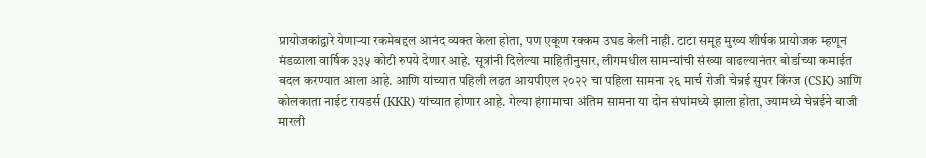प्रायोजकांद्वारे येणाऱ्या रकमेबद्दल आनंद व्यक्त केला होता, पण एकूण रक्कम उघड केली नाही. टाटा समूह मुख्य शीर्षक प्रायोजक म्हणून मंडळाला वार्षिक ३३५ कोटी रुपये देणार आहे. सूत्रांनी दिलेल्या माहितीनुसार, लीगमधील सामन्यांची संख्या वाढल्यानंतर बोर्डाच्या कमाईत बदल करण्यात आला आहे. आणि यांच्यात पहिली लढत आयपीएल २०२२ चा पहिला सामना २६ मार्च रोजी चेन्नई सुपर किंग्ज (CSK) आणि कोलकाता नाईट रायडर्स (KKR) यांच्यात होणार आहे. गेल्या हंगामाचा अंतिम सामना या दोन संघांमध्ये झाला होता, ज्यामध्ये चेन्नईने बाजी मारली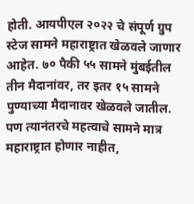होती. आयपीएल २०२२ चे संपूर्ण ग्रुप स्टेज सामने महाराष्ट्रात खेळवले जाणार आहेत. ७० पैकी ५५ सामने मुंबईतील तीन मैदानांवर, तर इतर १५ सामने पुण्याच्या मैदानावर खेळवले जातील. पण त्यानंतरचे महत्वाचे सामने मात्र महाराष्ट्रात होणार नाहीत,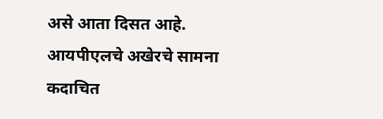असे आता दिसत आहे. आयपीएलचे अखेरचे सामना कदाचित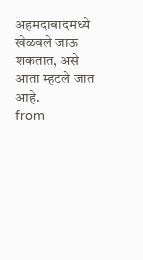अहमदाबादमध्ये खेळवले जाऊ शकतात, असे आता म्हटले जात आहे.
from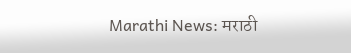Marathi News: मराठी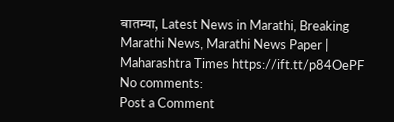बातम्या, Latest News in Marathi, Breaking Marathi News, Marathi News Paper | Maharashtra Times https://ift.tt/p84OePF
No comments:
Post a Comment